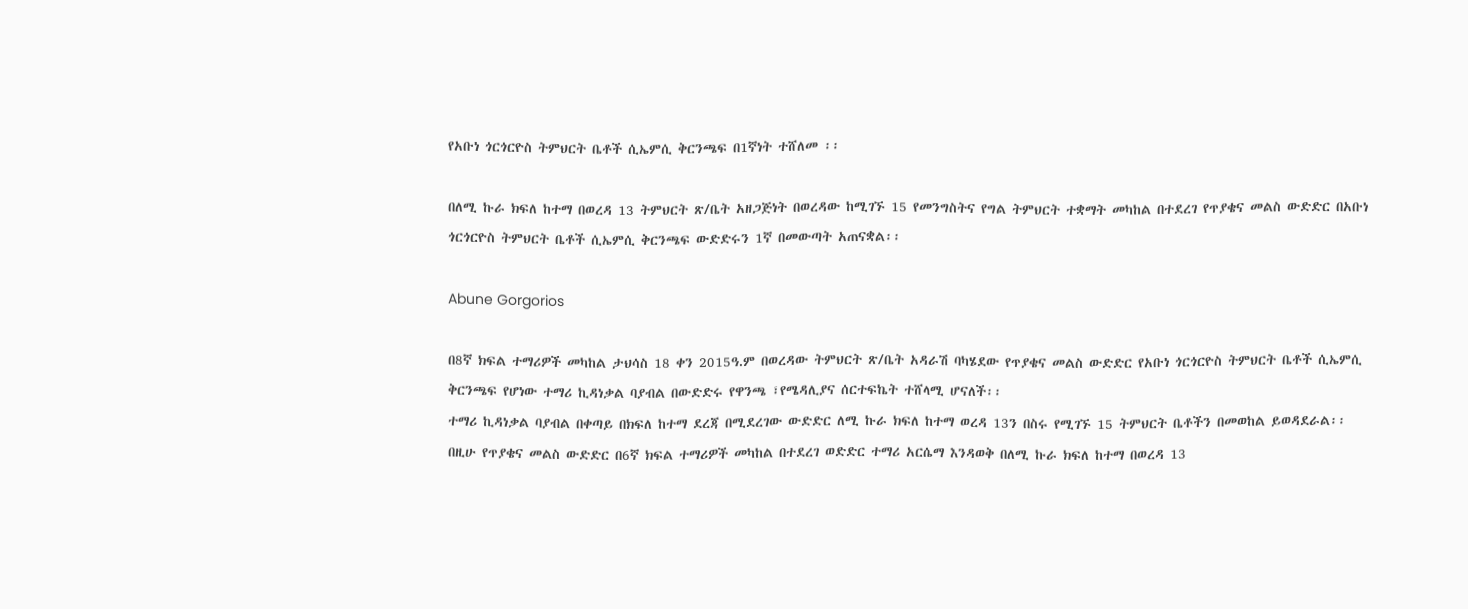የአቡነ ጎርጎርዮስ ትምህርት ቤቶች ሲኤምሲ ቅርንጫፍ በ1ኛነት ተሸለመ ፡፡

በለሚ ኩራ ክፍለ ከተማ በወረዳ 13 ትምህርት ጽ/ቤት አዘጋጅነት በወረዳው ከሚገኙ 15 የመንግስትና የግል ትምህርት ተቋማት መካከል በተደረገ የጥያቄና መልስ ውድድር በአቡነ ጎርጎርዮስ ትምህርት ቤቶች ሲኤምሲ ቅርንጫፍ ውድድሩን 1ኛ በመውጣት አጠናቋል፡፡

Abune Gorgorios

በ8ኛ ክፍል ተማሪዎች መካከል ታህሳስ 18 ቀን 2015ዓ.ም በወረዳው ትምህርት ጽ/ቤት አዳራሽ ባካሄደው የጥያቄና መልስ ውድድር የአቡነ ጎርጎርዮስ ትምህርት ቤቶች ሲኤምሲ ቅርንጫፍ የሆነው ተማሪ ኪዳነቃል ባያብል በውድድሩ የዋንጫ ፣የሜዳሊያና ሰርተፍኬት ተሸላሚ ሆናለች፡፡
ተማሪ ኪዳነቃል ባያብል በቀጣይ በክፍለ ከተማ ደረጃ በሚደረገው ውድድር ለሚ ኩራ ክፍለ ከተማ ወረዳ 13ን በስሩ የሚገኙ 15 ትምህርት ቤቶችን በመወከል ይወዳደራል፡፡
በዚሁ የጥያቄና መልስ ውድድር በ6ኛ ክፍል ተማሪዎች መካከል በተደረገ ወድድር ተማሪ አርሴማ እንዳወቅ በለሚ ኩራ ክፍለ ከተማ በወረዳ 13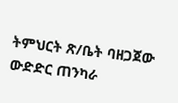ትምህርት ጽ/ቤት ባዘጋጀው ውድድር ጠንካራ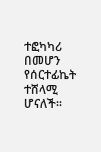ተፎካካሪ በመሆን የሰርተፊኬት ተሸላሚ ሆናለች፡፡